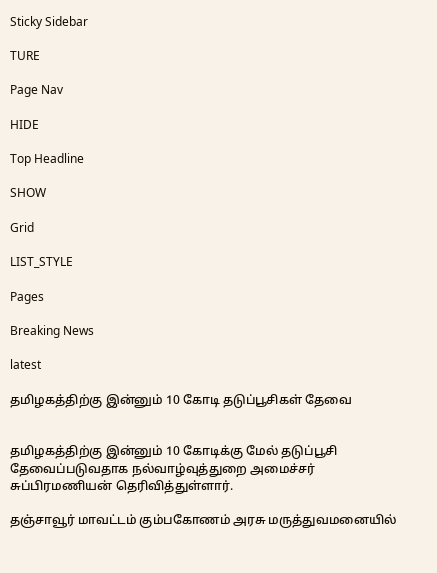Sticky Sidebar

TURE

Page Nav

HIDE

Top Headline

SHOW

Grid

LIST_STYLE

Pages

Breaking News

latest

தமிழகத்திற்கு இன்னும் 10 கோடி தடுப்பூசிகள் தேவை


தமிழகத்திற்கு இன்னும் 10 கோடிக்கு மேல் தடுப்பூசி தேவைப்படுவதாக நல்வாழ்வுத்துறை அமைச்சர் சுப்பிரமணியன் தெரிவித்துள்ளார்.

தஞ்சாவூர் மாவட்டம் கும்பகோணம் அரசு மருத்துவமனையில்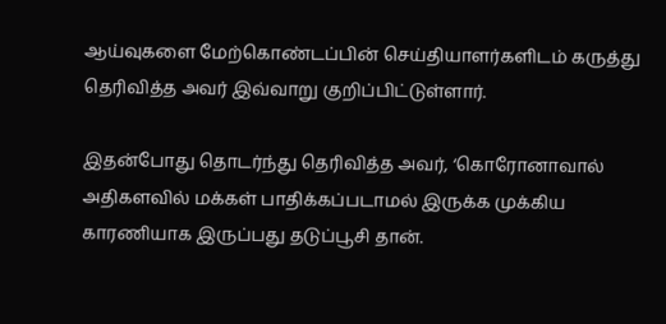ஆய்வுகளை மேற்கொண்டப்பின் செய்தியாளர்களிடம் கருத்து தெரிவித்த அவர் இவ்வாறு குறிப்பிட்டுள்ளார்.

இதன்போது தொடர்ந்து தெரிவித்த அவர், ‘கொரோனாவால் அதிகளவில் மக்கள் பாதிக்கப்படாமல் இருக்க முக்கிய காரணியாக இருப்பது தடுப்பூசி தான்.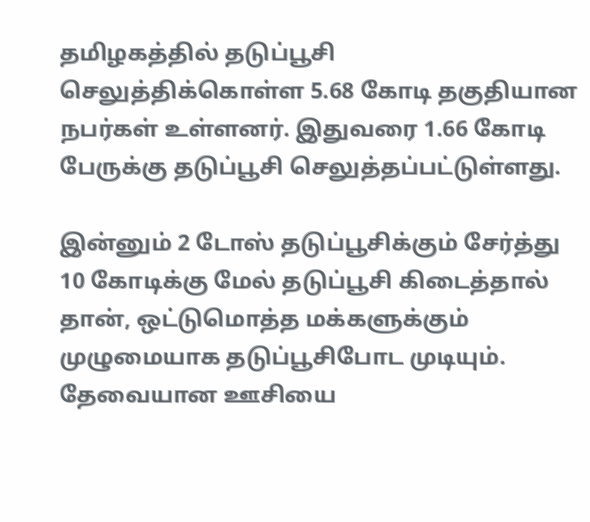தமிழகத்தில் தடுப்பூசி செலுத்திக்கொள்ள 5.68 கோடி தகுதியான நபர்கள் உள்ளனர். இதுவரை 1.66 கோடி பேருக்கு தடுப்பூசி செலுத்தப்பட்டுள்ளது.

இன்னும் 2 டோஸ் தடுப்பூசிக்கும் சேர்த்து 10 கோடிக்கு மேல் தடுப்பூசி கிடைத்தால் தான், ஒட்டுமொத்த மக்களுக்கும் முழுமையாக தடுப்பூசிபோட முடியும். தேவையான ஊசியை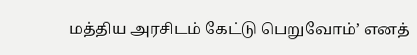மத்திய அரசிடம் கேட்டு பெறுவோம்’ எனத்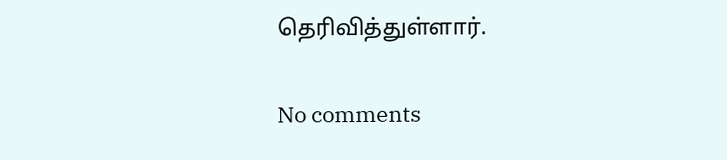தெரிவித்துள்ளார்.

No comments